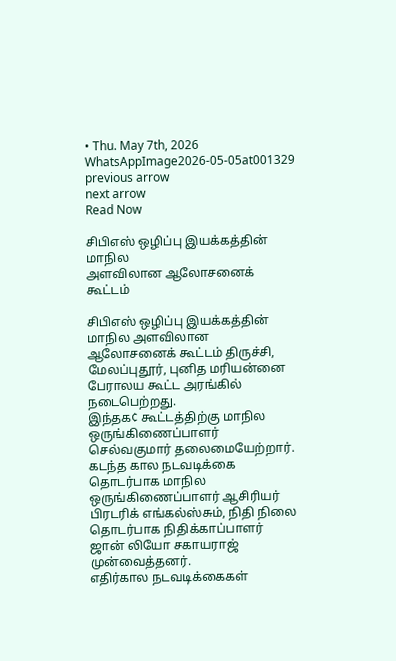• Thu. May 7th, 2026
WhatsAppImage2026-05-05at001329
previous arrow
next arrow
Read Now

சிபிஎஸ் ஒழிப்பு இயக்கத்தின் மாநில
அளவிலான ஆலோசனைக் கூட்டம்

சிபிஎஸ் ஒழிப்பு இயக்கத்தின் மாநில அளவிலான ஆலோசனைக் கூட்டம் திருச்சி, மேலப்புதூர், புனித மரியன்னை பேராலய கூட்ட அரங்கில் நடைபெற்றது.
இந்தக¢ கூட்டத்திற்கு மாநில ஒருங்கிணைப்பாளர் செல்வகுமார் தலைமையேற்றார். கடந்த கால நடவடிக்கை தொடர்பாக மாநில ஒருங்கிணைப்பாளர் ஆசிரியர் பிரடரிக் எங்கல்ஸ்சும், நிதி நிலை தொடர்பாக நிதிக்காப்பாளர் ஜான் லியோ சகாயராஜ் முன்வைத்தனர்.
எதிர்கால நடவடிக்கைகள்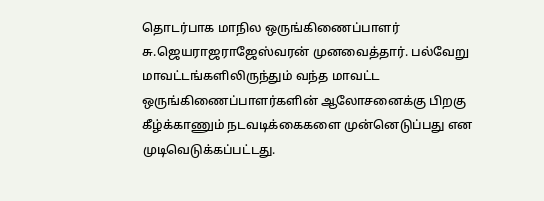தொடர்பாக மாநில ஒருங்கிணைப்பாளர் சு.ஜெயராஜராஜேஸ்வரன் முனவைத்தார். பல்வேறு மாவட்டங்களிலிருந்தும் வந்த மாவட்ட ஒருங்கிணைப்பாளர்களின் ஆலோசனைக்கு பிறகு கீழ்க்காணும் நடவடிக்கைகளை முன்னெடுப்பது என முடிவெடுக்கப்பட்டது.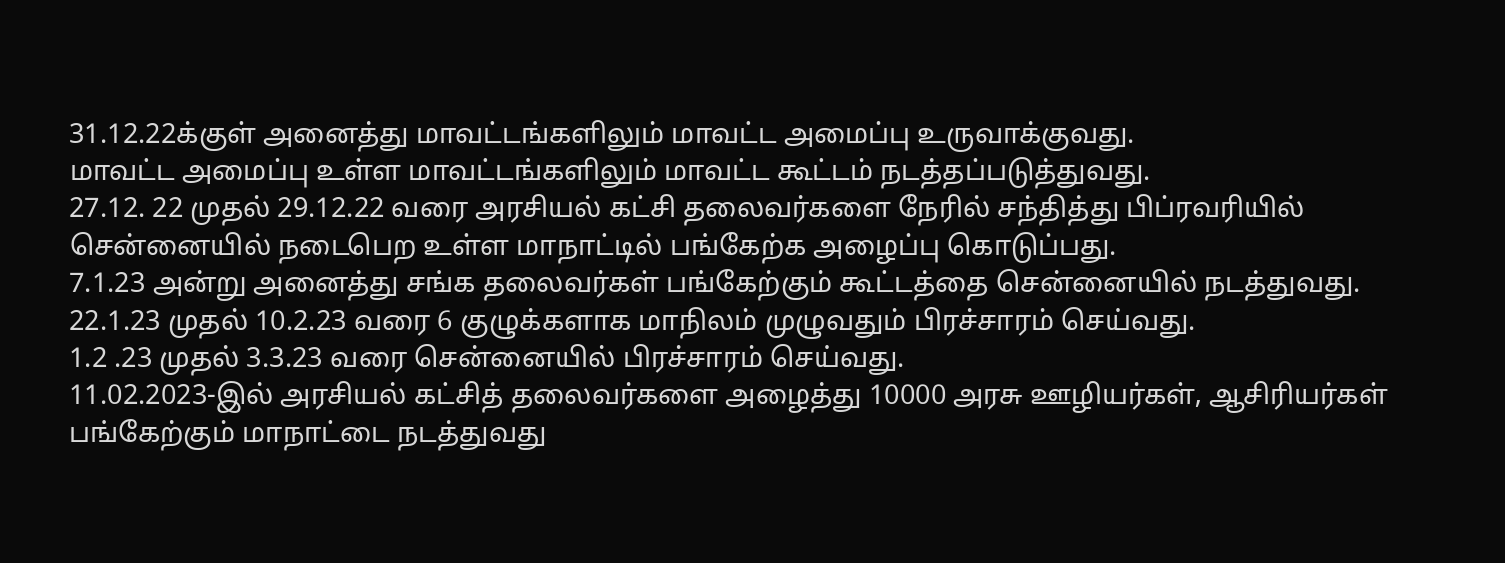31.12.22க்குள் அனைத்து மாவட்டங்களிலும் மாவட்ட அமைப்பு உருவாக்குவது.
மாவட்ட அமைப்பு உள்ள மாவட்டங்களிலும் மாவட்ட கூட்டம் நடத்தப்படுத்துவது.
27.12. 22 முதல் 29.12.22 வரை அரசியல் கட்சி தலைவர்களை நேரில் சந்தித்து பிப்ரவரியில் சென்னையில் நடைபெற உள்ள மாநாட்டில் பங்கேற்க அழைப்பு கொடுப்பது.
7.1.23 அன்று அனைத்து சங்க தலைவர்கள் பங்கேற்கும் கூட்டத்தை சென்னையில் நடத்துவது.
22.1.23 முதல் 10.2.23 வரை 6 குழுக்களாக மாநிலம் முழுவதும் பிரச்சாரம் செய்வது.
1.2 .23 முதல் 3.3.23 வரை சென்னையில் பிரச்சாரம் செய்வது.
11.02.2023-இல் அரசியல் கட்சித் தலைவர்களை அழைத்து 10000 அரசு ஊழியர்கள், ஆசிரியர்கள் பங்கேற்கும் மாநாட்டை நடத்துவது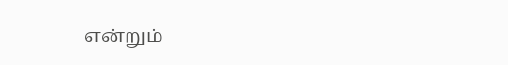என்றும்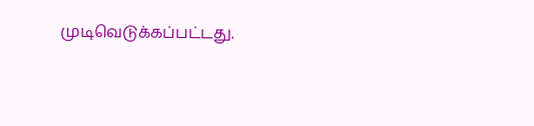முடிவெடுக்கப்பட்டது.